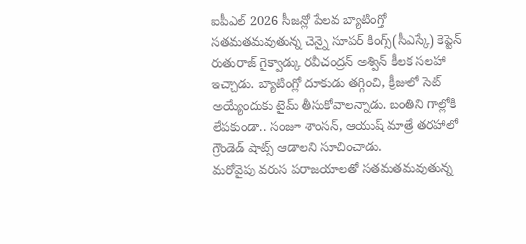ఐపీఎల్ 2026 సీజన్లో పేలవ బ్యాటింగ్తో సతమతమవుతున్న చెన్నై సూపర్ కింగ్స్(సీఎస్కే) కెప్టెన్ రుతురాజ్ గైక్వాడ్కు రవీచంద్రన్ అశ్విన్ కీలక సలహా ఇచ్చాడు. బ్యాటింగ్లో దూకుడు తగ్గించి, క్రీజులో సెట్ అయ్యేందుకు టైమ్ తీసుకోవాలన్నాడు. బంతిని గాల్లోకి లేపకుండా.. సంజూ శాంసన్, ఆయుష్ మాత్రే తరహాలో గ్రౌండెడ్ షాట్స్ ఆడాలని సూచించాడు.
మరోవైపు వరుస పరాజయాలతో సతమతమవుతున్న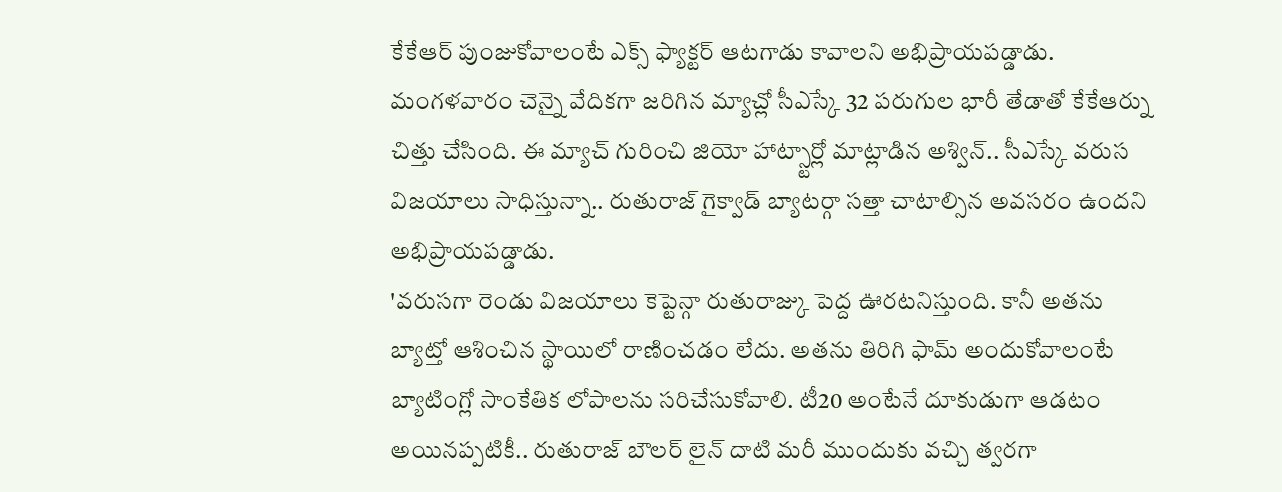కేకేఆర్ పుంజుకోవాలంటే ఎక్స్ ఫ్యాక్టర్ ఆటగాడు కావాలని అభిప్రాయపడ్డాడు. మంగళవారం చెన్నై వేదికగా జరిగిన మ్యాచ్లో సీఎస్కే 32 పరుగుల భారీ తేడాతో కేకేఆర్ను చిత్తు చేసింది. ఈ మ్యాచ్ గురించి జియో హాట్స్టార్లో మాట్లాడిన అశ్విన్.. సీఎస్కే వరుస విజయాలు సాధిస్తున్నా.. రుతురాజ్ గైక్వాడ్ బ్యాటర్గా సత్తా చాటాల్సిన అవసరం ఉందని అభిప్రాయపడ్డాడు.
'వరుసగా రెండు విజయాలు కెప్టెన్గా రుతురాజ్కు పెద్ద ఊరటనిస్తుంది. కానీ అతను బ్యాట్తో ఆశించిన స్థాయిలో రాణించడం లేదు. అతను తిరిగి ఫామ్ అందుకోవాలంటే బ్యాటింగ్లో సాంకేతిక లోపాలను సరిచేసుకోవాలి. టీ20 అంటేనే దూకుడుగా ఆడటం అయినప్పటికీ.. రుతురాజ్ బౌలర్ లైన్ దాటి మరీ ముందుకు వచ్చి త్వరగా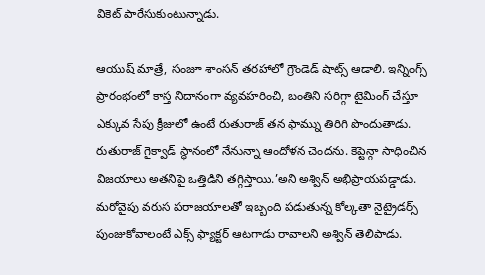వికెట్ పారేసుకుంటున్నాడు.

ఆయుష్ మాత్రే, సంజూ శాంసన్ తరహాలో గ్రౌండెడ్ షాట్స్ ఆడాలి. ఇన్నింగ్స్ ప్రారంభంలో కాస్త నిదానంగా వ్యవహరించి, బంతిని సరిగ్గా టైమింగ్ చేస్తూ ఎక్కువ సేపు క్రీజులో ఉంటే రుతురాజ్ తన ఫామ్ను తిరిగి పొందుతాడు.
రుతురాజ్ గైక్వాడ్ స్థానంలో నేనున్నా ఆందోళన చెందను. కెప్టెన్గా సాధించిన విజయాలు అతనిపై ఒత్తిడిని తగ్గిస్తాయి.’అని అశ్విన్ అభిప్రాయపడ్డాడు.
మరోవైపు వరుస పరాజయాలతో ఇబ్బంది పడుతున్న కోల్కతా నైట్రైడర్స్ పుంజుకోవాలంటే ఎక్స్ ఫ్యాక్టర్ ఆటగాడు రావాలని అశ్విన్ తెలిపాడు.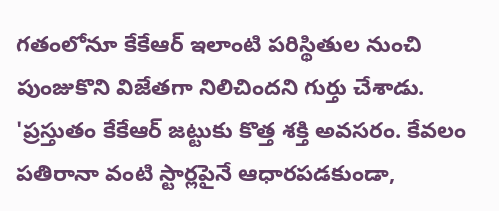గతంలోనూ కేకేఆర్ ఇలాంటి పరిస్థితుల నుంచి పుంజుకొని విజేతగా నిలిచిందని గుర్తు చేశాడు. 'ప్రస్తుతం కేకేఆర్ జట్టుకు కొత్త శక్తి అవసరం. కేవలం పతిరానా వంటి స్టార్లపైనే ఆధారపడకుండా,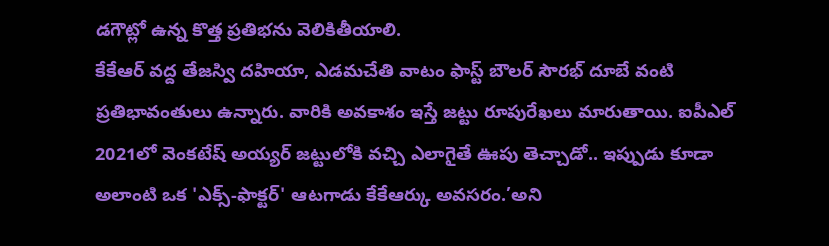డగౌట్లో ఉన్న కొత్త ప్రతిభను వెలికితీయాలి.
కేకేఆర్ వద్ద తేజస్వి దహియా, ఎడమచేతి వాటం ఫాస్ట్ బౌలర్ సౌరభ్ దూబే వంటి ప్రతిభావంతులు ఉన్నారు. వారికి అవకాశం ఇస్తే జట్టు రూపురేఖలు మారుతాయి. ఐపీఎల్ 2021లో వెంకటేష్ అయ్యర్ జట్టులోకి వచ్చి ఎలాగైతే ఊపు తెచ్చాడో.. ఇప్పుడు కూడా అలాంటి ఒక 'ఎక్స్-ఫాక్టర్' ఆటగాడు కేకేఆర్కు అవసరం.’అని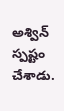అశ్విన్ స్పష్టం చేశాడు.